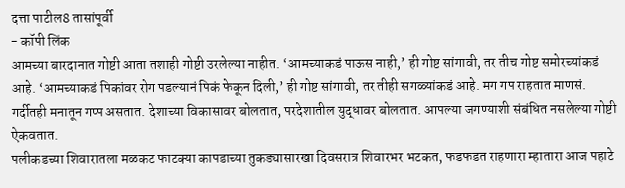दत्ता पाटील8 तासांपूर्वी
- कॉपी लिंक
आमच्या बारदानात गोष्टी आता तशाही गोष्टी उरलेल्या नाहीत. ‘आमच्याकडं पाऊस नाही,’ ही गोष्ट सांगावी, तर तीच गोष्ट समोरच्यांकडं आहे. ‘आमच्याकडं पिकांवर रोग पडल्यानं पिकं फेकून दिली,’ ही गोष्ट सांगावी, तर तीही सगळ्यांकडं आहे. मग गप राहतात माणसं. गर्दीतही मनातून गप्प असतात. देशाच्या विकासावर बोलतात, परदेशातील युद्धावर बोलतात. आपल्या जगण्याशी संबंधित नसलेल्या गोष्टी ऐकवतात.
पलीकडच्या शिवारातला मळकट फाटक्या कापडाच्या तुकड्यासारखा दिवसरात्र शिवारभर भटकत, फडफडत राहणारा म्हातारा आज पहाटे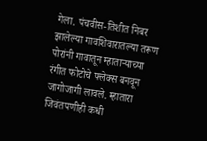गेला. पंचवीस-तिशीत निबर झालेल्या गावशिवारातल्या तरूण पोरांनी गावातून म्हाताऱ्याच्या रंगीत फोटोचे फ्लेक्स बनवून जागोजागी लावले. म्हातारा जिवंतपणीही कधी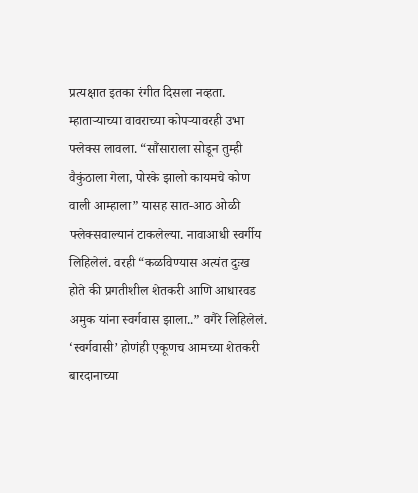प्रत्यक्षात इतका रंगीत दिसला नव्हता. म्हाताऱ्याच्या वावराच्या कोपऱ्यावरही उभा फ्लेक्स लावला. “सौंसाराला सोडून तुम्ही वैकुंठाला गेला, पोरके झालो कायमचे कोण वाली आम्हाला” यासह सात-आठ ओळी फ्लेक्सवाल्यानं टाकलेल्या. नावाआधी स्वर्गीय लिहिलेलं. वरही “कळविण्यास अत्यंत दुःख होते की प्रगतीशील शेतकरी आणि आधारवड अमुक यांना स्वर्गवास झाला..” वगैरे लिहिलेलं.
‘स्वर्गवासी’ होणंही एकूणच आमच्या शेतकरी बारदानाच्या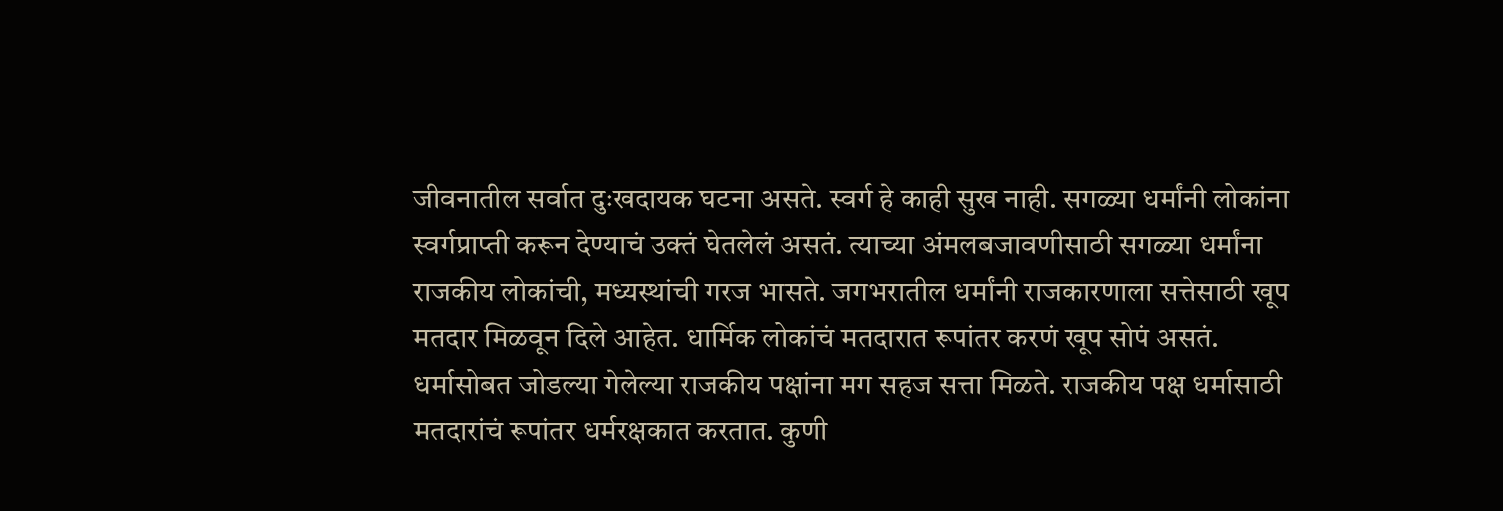जीवनातील सर्वात दुःखदायक घटना असते. स्वर्ग हे काही सुख नाही. सगळ्या धर्मांनी लोकांना स्वर्गप्राप्ती करून देण्याचं उक्तं घेतलेलं असतं. त्याच्या अंमलबजावणीसाठी सगळ्या धर्मांना राजकीय लोकांची, मध्यस्थांची गरज भासते. जगभरातील धर्मांनी राजकारणाला सत्तेसाठी खूप मतदार मिळवून दिले आहेत. धार्मिक लोकांचं मतदारात रूपांतर करणं खूप सोपं असतं. धर्मासोबत जोडल्या गेलेल्या राजकीय पक्षांना मग सहज सत्ता मिळते. राजकीय पक्ष धर्मासाठी मतदारांचं रूपांतर धर्मरक्षकात करतात. कुणी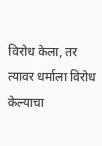विरोध केला, तर त्यावर धर्माला विरोध केल्याचा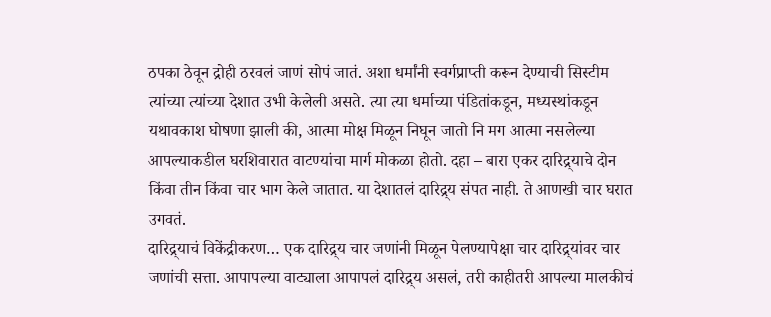ठपका ठेवून द्रोही ठरवलं जाणं सोपं जातं. अशा धर्मांनी स्वर्गप्राप्ती करून देण्याची सिस्टीम त्यांच्या त्यांच्या देशात उभी केलेली असते. त्या त्या धर्माच्या पंडितांकडून, मध्यस्थांकडून यथावकाश घोषणा झाली की, आत्मा मोक्ष मिळून निघून जातो नि मग आत्मा नसलेल्या आपल्याकडील घरशिवारात वाटण्यांचा मार्ग मोकळा होतो. दहा – बारा एकर दारिद्र्याचे दोन किंवा तीन किंवा चार भाग केले जातात. या देशातलं दारिद्र्य संपत नाही. ते आणखी चार घरात उगवतं.
दारिद्र्याचं विकेंद्रीकरण… एक दारिद्र्य चार जणांनी मिळून पेलण्यापेक्षा चार दारिद्र्यांवर चार जणांची सत्ता. आपापल्या वाट्याला आपापलं दारिद्र्य असलं, तरी काहीतरी आपल्या मालकीचं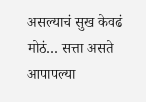असल्याचं सुख केवढं मोठं… सत्ता असते आपापल्या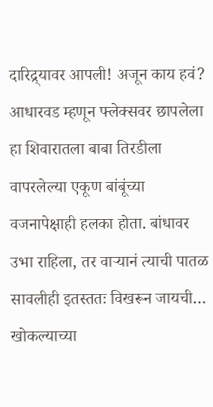दारिद्र्यावर आपली! अजून काय हवं? आधारवड म्हणून फ्लेक्सवर छापलेला हा शिवारातला बाबा तिरडीला वापरलेल्या एकूण बांबूंच्या वजनापेक्षाही हलका होता. बांधावर उभा राहिला, तर वाऱ्यानं त्याची पातळ सावलीही इतस्ततः विखरून जायची… खोकल्याच्या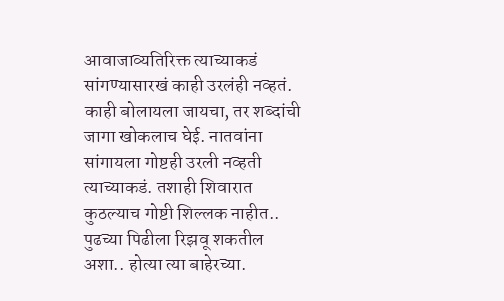आवाजाव्यतिरिक्त त्याच्याकडं सांगण्यासारखं काही उरलंही नव्हतं. काही बोलायला जायचा, तर शब्दांची जागा खोकलाच घेई. नातवांना सांगायला गोष्टही उरली नव्हती त्याच्याकडं. तशाही शिवारात कुठल्याच गोष्टी शिल्लक नाहीत.. पुढच्या पिढीला रिझवू शकतील अशा.. होत्या त्या बाहेरच्या.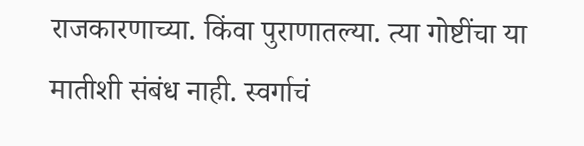राजकारणाच्या. किंवा पुराणातल्या. त्या गोष्टींचा या मातीशी संबंध नाही. स्वर्गाचं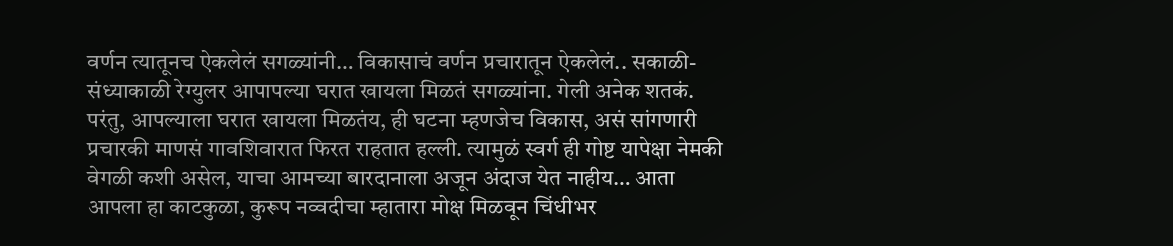वर्णन त्यातूनच ऐकलेलं सगळ्यांनी… विकासाचं वर्णन प्रचारातून ऐकलेलं.. सकाळी-संध्याकाळी रेग्युलर आपापल्या घरात खायला मिळतं सगळ्यांना. गेली अनेक शतकं. परंतु, आपल्याला घरात खायला मिळतंय, ही घटना म्हणजेच विकास, असं सांगणारी प्रचारकी माणसं गावशिवारात फिरत राहतात हल्ली. त्यामुळं स्वर्ग ही गोष्ट यापेक्षा नेमकी वेगळी कशी असेल, याचा आमच्या बारदानाला अजून अंदाज येत नाहीय… आता आपला हा काटकुळा, कुरूप नव्वदीचा म्हातारा मोक्ष मिळवून चिंधीभर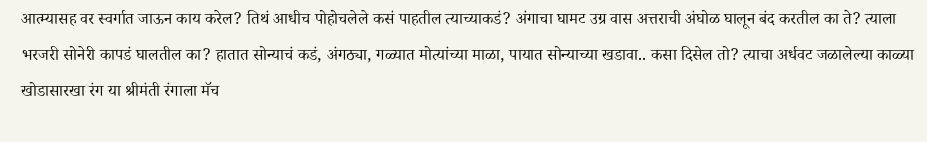आत्म्यासह वर स्वर्गात जाऊन काय करेल? तिथं आधीच पोहोचलेले कसं पाहतील त्याच्याकडं? अंगाचा घामट उग्र वास अत्तराची अंघोळ घालून बंद करतील का ते? त्याला भरजरी सोनेरी कापडं घालतील का? हातात सोन्याचं कडं, अंगठ्या, गळ्यात मोत्यांच्या माळा, पायात सोन्याच्या खडावा.. कसा दिसेल तो? त्याचा अर्धवट जळालेल्या काळ्या खोडासारखा रंग या श्रीमंती रंगाला मॅच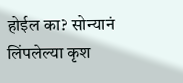होईल का? सोन्यानं लिंपलेल्या कृश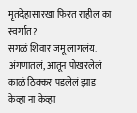मृतदेहासारखा फिरत राहील का स्वर्गात?
सगळं शिवार जमू लागलंय. अंगणातलं, आतून पोखरलेलं काळं ठिक्कर पडलेलं झाड केव्हा ना केव्हा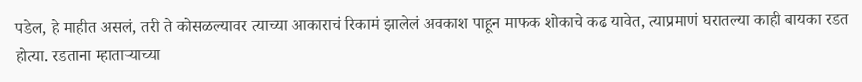पडेल, हे माहीत असलं, तरी ते कोसळल्यावर त्याच्या आकाराचं रिकामं झालेलं अवकाश पाहून माफक शोकाचे कढ यावेत, त्याप्रमाणं घरातल्या काही बायका रडत होत्या. रडताना म्हाताऱ्याच्या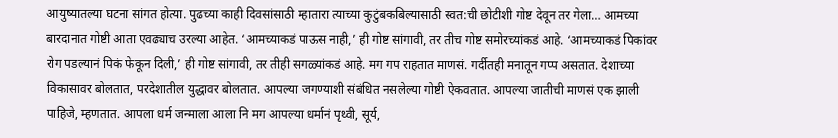आयुष्यातल्या घटना सांगत होत्या. पुढच्या काही दिवसांसाठी म्हातारा त्याच्या कुटुंबकबिल्यासाठी स्वत:ची छोटीशी गोष्ट देवून तर गेला… आमच्या बारदानात गोष्टी आता एवढ्याच उरल्या आहेत. ‘आमच्याकडं पाऊस नाही,’ ही गोष्ट सांगावी, तर तीच गोष्ट समोरच्यांकडं आहे. ‘आमच्याकडं पिकांवर रोग पडल्यानं पिकं फेकून दिली,’ ही गोष्ट सांगावी, तर तीही सगळ्यांकडं आहे. मग गप राहतात माणसं. गर्दीतही मनातून गप्प असतात. देशाच्या विकासावर बोलतात, परदेशातील युद्धावर बोलतात. आपल्या जगण्याशी संबंधित नसलेल्या गोष्टी ऐकवतात. आपल्या जातीची माणसं एक झाली पाहिजे, म्हणतात. आपला धर्म जन्माला आला नि मग आपल्या धर्मानं पृथ्वी, सूर्य,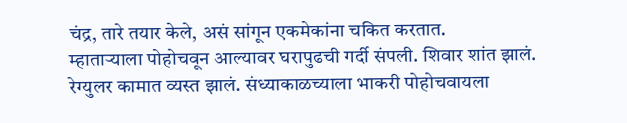चंद्र, तारे तयार केले, असं सांगून एकमेकांना चकित करतात.
म्हाताऱ्याला पोहोचवून आल्यावर घरापुढची गर्दी संपली. शिवार शांत झालं. रेग्युलर कामात व्यस्त झालं. संध्याकाळच्याला भाकरी पोहोचवायला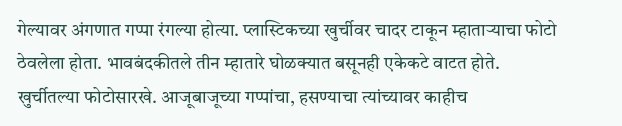गेल्यावर अंगणात गप्पा रंगल्या होत्या. प्लास्टिकच्या खुर्चीवर चादर टाकून म्हाताऱ्याचा फोटो ठेवलेला होता. भावबंदकीतले तीन म्हातारे घोळक्यात बसूनही एकेकटे वाटत होते. खुर्चीतल्या फोटोसारखे. आजूबाजूच्या गप्पांचा, हसण्याचा त्यांच्यावर काहीच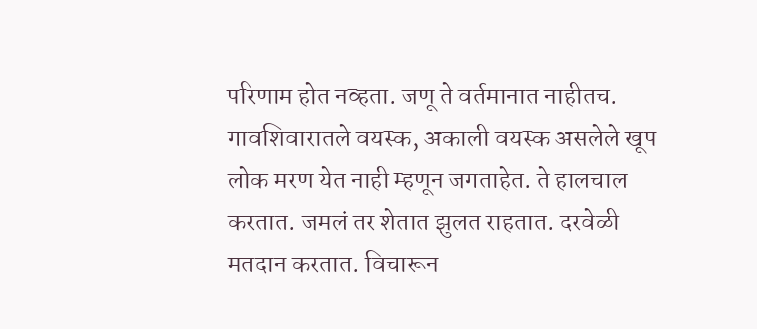परिणाम होत नव्हता. जणू ते वर्तमानात नाहीतच. गावशिवारातले वयस्क, अकाली वयस्क असलेले खूप लोक मरण येत नाही म्हणून जगताहेत. ते हालचाल करतात. जमलं तर शेतात झुलत राहतात. दरवेळी मतदान करतात. विचारून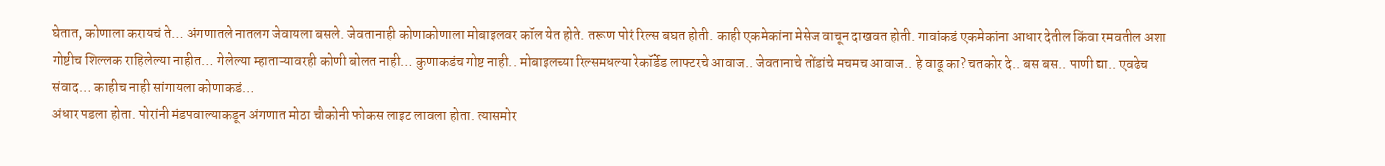घेतात, कोणाला करायचं ते… अंगणातले नातलग जेवायला बसले. जेवतानाही कोणाकोणाला मोबाइलवर कॉल येत होते. तरूण पोरं रिल्स बघत होती. काही एकमेकांना मेसेज वाचून दाखवत होती. गावांकडं एकमेकांना आधार देतील किंवा रमवतील अशा गोष्टीच शिल्लक राहिलेल्या नाहीत… गेलेल्या म्हाताऱ्यावरही कोणी बोलत नाही… कुणाकडंच गोष्ट नाही.. मोबाइलच्या रिल्समधल्या रेकॉर्डेड लाफ्टरचे आवाज.. जेवतानाचे तोंडांचे मचमच आवाज.. हे वाढू का? चतकोर दे.. बस बस.. पाणी द्या.. एवढेच संवाद… काहीच नाही सांगायला कोणाकडं…
अंधार पडला होता. पोरांनी मंडपवाल्याकडून अंगणात मोठा चौकोनी फोकस लाइट लावला होता. त्यासमोर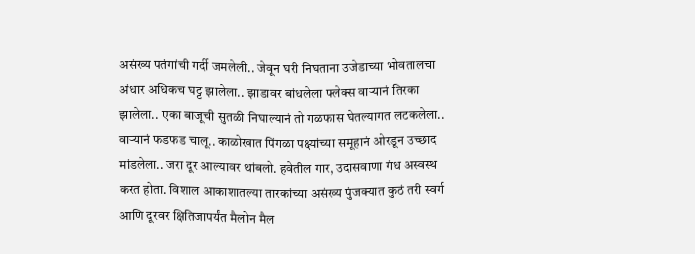असंख्य पतंगांची गर्दी जमलेली.. जेवून घरी निघताना उजेडाच्या भोवतालचा अंधार अधिकच घट्ट झालेला.. झाडावर बांधलेला फ्लेक्स वाऱ्यानं तिरका झालेला.. एका बाजूची सुतळी निघाल्यानं तो गळफास घेतल्यागत लटकलेला.. वाऱ्यानं फडफड चालू.. काळोखात पिंगळा पक्ष्यांच्या समूहानं ओरडून उच्छाद मांडलेला.. जरा दूर आल्यावर थांबलो. हवेतील गार, उदासवाणा गंध अस्वस्थ करत होता. विशाल आकाशातल्या तारकांच्या असंख्य पुंजक्यात कुठं तरी स्वर्ग आणि दूरवर क्षितिजापर्यंत मैलोन मैल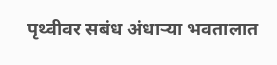पृथ्वीवर सबंध अंधाऱ्या भवतालात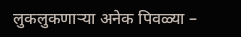लुकलुकणाऱ्या अनेक पिवळ्या –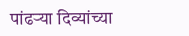पांढऱ्या दिव्यांच्या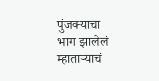पुंजक्याचा भाग झालेलं म्हाताऱ्याचं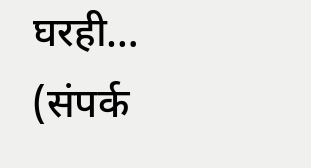घरही…
(संपर्क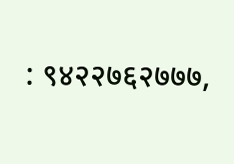: ९४२२७६२७७७,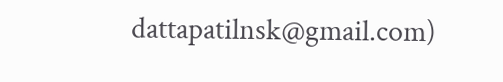dattapatilnsk@gmail.com)